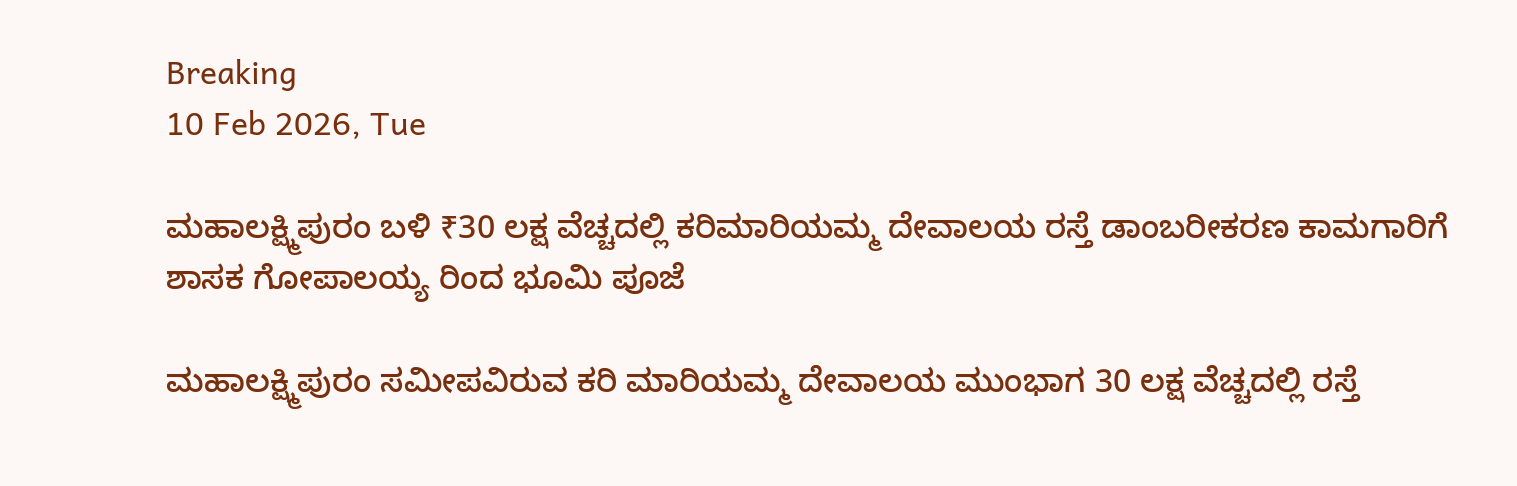Breaking
10 Feb 2026, Tue

ಮಹಾಲಕ್ಷ್ಮಿಪುರಂ ಬಳಿ ₹30 ಲಕ್ಷ ವೆಚ್ಚದಲ್ಲಿ ಕರಿಮಾರಿಯಮ್ಮ ದೇವಾಲಯ ರಸ್ತೆ ಡಾಂಬರೀಕರಣ ಕಾಮಗಾರಿಗೆ ಶಾಸಕ ಗೋಪಾಲಯ್ಯ ರಿಂದ ಭೂಮಿ ಪೂಜೆ

ಮಹಾಲಕ್ಷ್ಮಿಪುರಂ ಸಮೀಪವಿರುವ ಕರಿ ಮಾರಿಯಮ್ಮ ದೇವಾಲಯ ಮುಂಭಾಗ 30 ಲಕ್ಷ ವೆಚ್ಚದಲ್ಲಿ ರಸ್ತೆ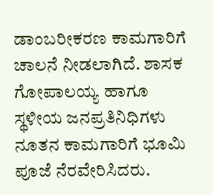ಡಾಂಬರೀಕರಣ ಕಾಮಗಾರಿಗೆ ಚಾಲನೆ ನೀಡಲಾಗಿದೆ. ಶಾಸಕ ಗೋಪಾಲಯ್ಯ ಹಾಗೂ ಸ್ಥಳೀಯ ಜನಪ್ರತಿನಿಧಿಗಳು ನೂತನ ಕಾಮಗಾರಿಗೆ ಭೂಮಿ ಪೂಜೆ ನೆರವೇರಿಸಿದರು.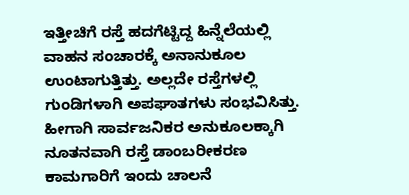ಇತ್ತೀಚಿಗೆ ರಸ್ತೆ ಹದಗೆಟ್ಟಿದ್ದ ಹಿನ್ನೆಲೆಯಲ್ಲಿ ವಾಹನ ಸಂಚಾರಕ್ಕೆ ಅನಾನುಕೂಲ ಉಂಟಾಗುತ್ತಿತ್ತು. ಅಲ್ಲದೇ ರಸ್ತೆಗಳಲ್ಲಿ ಗುಂಡಿಗಳಾಗಿ ಅಪಘಾತಗಳು ಸಂಭವಿಸಿತ್ತು. ಹೀಗಾಗಿ ಸಾರ್ವಜನಿಕರ ಅನುಕೂಲಕ್ಕಾಗಿ ನೂತನವಾಗಿ ರಸ್ತೆ ಡಾಂಬರೀಕರಣ ಕಾಮಗಾರಿಗೆ ಇಂದು ಚಾಲನೆ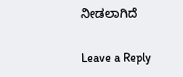ನೀಡಲಾಗಿದೆ

Leave a Reply